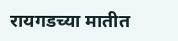रायगडच्या मातीत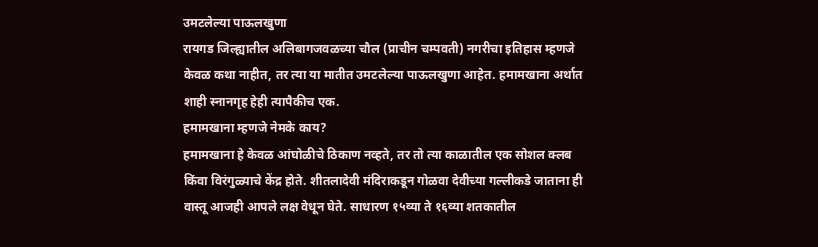उमटलेल्या पाऊलखुणा
रायगड जिल्ह्यातील अलिबागजवळच्या चौल (प्राचीन चम्पवती) नगरीचा इतिहास म्हणजे केवळ कथा नाहीत, तर त्या या मातीत उमटलेल्या पाऊलखुणा आहेत. हमामखाना अर्थात शाही स्नानगृह हेही त्यापैकीच एक.
हमामखाना म्हणजे नेमके काय?
हमामखाना हे केवळ आंघोळीचे ठिकाण नव्हते, तर तो त्या काळातील एक सोशल क्लब किंवा विरंगुळ्याचे केंद्र होते. शीतलादेवी मंदिराकडून गोळवा देवीच्या गल्लीकडे जाताना ही वास्तू आजही आपले लक्ष वेधून घेते. साधारण १५व्या ते १६व्या शतकातील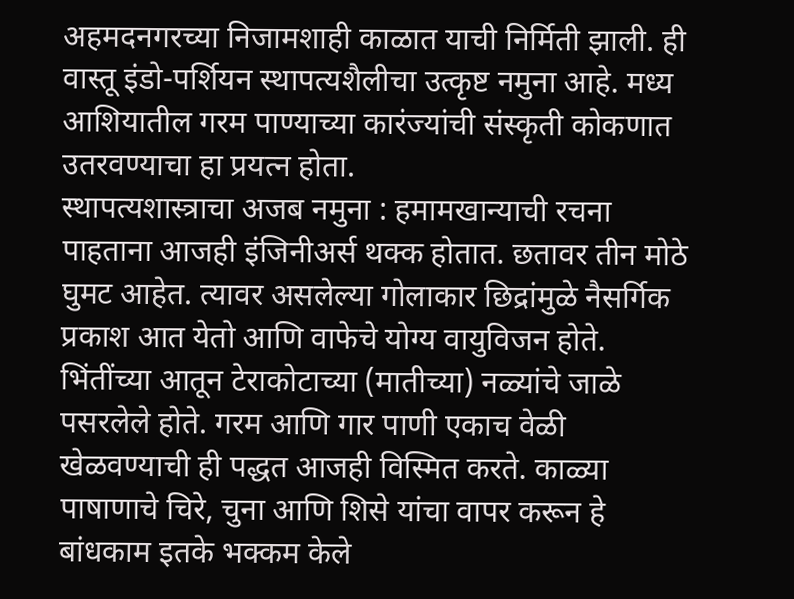अहमदनगरच्या निजामशाही काळात याची निर्मिती झाली. ही वास्तू इंडो-पर्शियन स्थापत्यशैलीचा उत्कृष्ट नमुना आहे. मध्य आशियातील गरम पाण्याच्या कारंज्यांची संस्कृती कोकणात उतरवण्याचा हा प्रयत्न होता.
स्थापत्यशास्त्राचा अजब नमुना : हमामखान्याची रचना पाहताना आजही इंजिनीअर्स थक्क होतात. छतावर तीन मोठे घुमट आहेत. त्यावर असलेल्या गोलाकार छिद्रांमुळे नैसर्गिक प्रकाश आत येतो आणि वाफेचे योग्य वायुविजन होते. भिंतींच्या आतून टेराकोटाच्या (मातीच्या) नळ्यांचे जाळे पसरलेले होते. गरम आणि गार पाणी एकाच वेळी खेळवण्याची ही पद्धत आजही विस्मित करते. काळ्या पाषाणाचे चिरे, चुना आणि शिसे यांचा वापर करून हे बांधकाम इतके भक्कम केले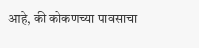आहे, की कोकणच्या पावसाचा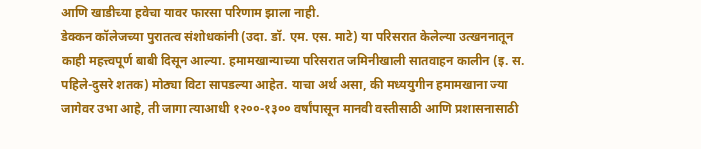आणि खाडीच्या हवेचा यावर फारसा परिणाम झाला नाही.
डेक्कन कॉलेजच्या पुरातत्व संशोधकांनी (उदा. डॉ. एम. एस. माटे) या परिसरात केलेल्या उत्खननातून काही महत्त्वपूर्ण बाबी दिसून आल्या. हमामखान्याच्या परिसरात जमिनीखाली सातवाहन कालीन (इ. स. पहिले-दुसरे शतक) मोठ्या विटा सापडल्या आहेत. याचा अर्थ असा, की मध्ययुगीन हमामखाना ज्या जागेवर उभा आहे, ती जागा त्याआधी १२००-१३०० वर्षांपासून मानवी वस्तीसाठी आणि प्रशासनासाठी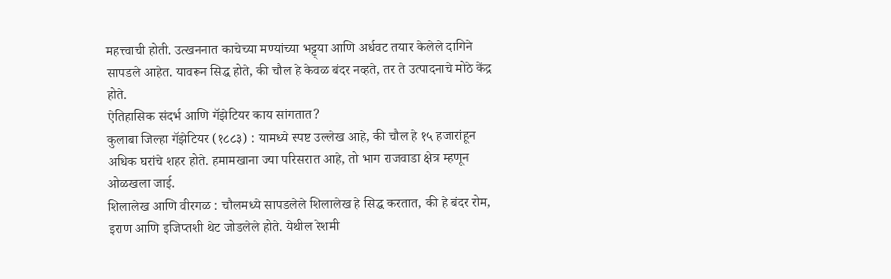महत्त्वाची होती. उत्खननात काचेच्या मण्यांच्या भट्ट्या आणि अर्धवट तयार केलेले दागिने सापडले आहेत. यावरून सिद्ध होते, की चौल हे केवळ बंदर नव्हते, तर ते उत्पादनाचे मोठे केंद्र होते.
ऐतिहासिक संदर्भ आणि गॅझेटियर काय सांगतात?
कुलाबा जिल्हा गॅझेटियर (१८८३) : यामध्ये स्पष्ट उल्लेख आहे, की चौल हे १५ हजारांहून अधिक घरांचे शहर होते. हमामखाना ज्या परिसरात आहे, तो भाग राजवाडा क्षेत्र म्हणून ओळखला जाई.
शिलालेख आणि वीरगळ : चौलमध्ये सापडलेले शिलालेख हे सिद्ध करतात, की हे बंदर रोम, इराण आणि इजिप्तशी थेट जोडलेले होते. येथील रेशमी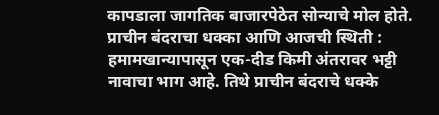कापडाला जागतिक बाजारपेठेत सोन्याचे मोल होते.
प्राचीन बंदराचा धक्का आणि आजची स्थिती : हमामखान्यापासून एक-दीड किमी अंतरावर भट्टी नावाचा भाग आहे. तिथे प्राचीन बंदराचे धक्के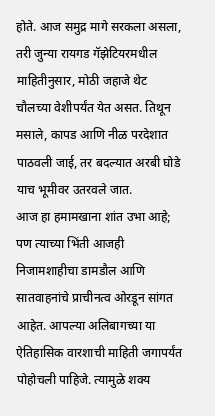होते. आज समुद्र मागे सरकला असला, तरी जुन्या रायगड गॅझेटियरमधील माहितीनुसार, मोठी जहाजे थेट चौलच्या वेशीपर्यंत येत असत. तिथून मसाले, कापड आणि नीळ परदेशात पाठवली जाई, तर बदल्यात अरबी घोडे याच भूमीवर उतरवले जात.
आज हा हमामखाना शांत उभा आहे; पण त्याच्या भिंती आजही निजामशाहीचा डामडौल आणि सातवाहनांचे प्राचीनत्व ओरडून सांगत आहेत. आपल्या अलिबागच्या या ऐतिहासिक वारशाची माहिती जगापर्यंत पोहोचली पाहिजे. त्यामुळे शक्य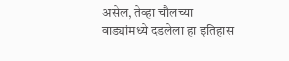असेल, तेव्हा चौलच्या वाड्यांमध्ये दडलेला हा इतिहास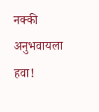नक्की अनुभवायला हवा!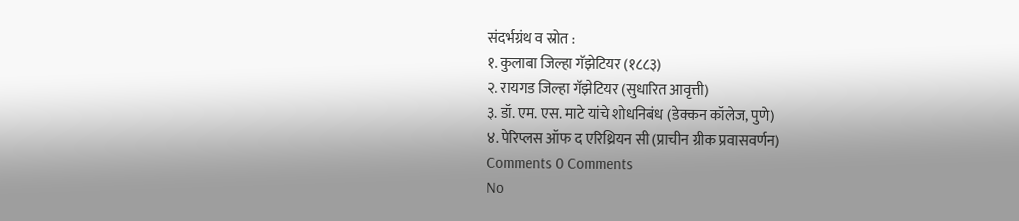संदर्भग्रंथ व स्रोत :
१. कुलाबा जिल्हा गॅझेटियर (१८८३)
२. रायगड जिल्हा गॅझेटियर (सुधारित आवृत्ती)
३. डॉ. एम. एस. माटे यांचे शोधनिबंध (डेक्कन कॉलेज, पुणे)
४. पेरिप्लस ऑफ द एरिथ्रियन सी (प्राचीन ग्रीक प्रवासवर्णन)
Comments 0 Comments
No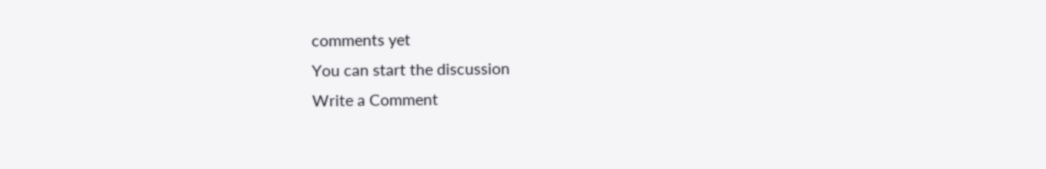comments yet
You can start the discussion
Write a Comment